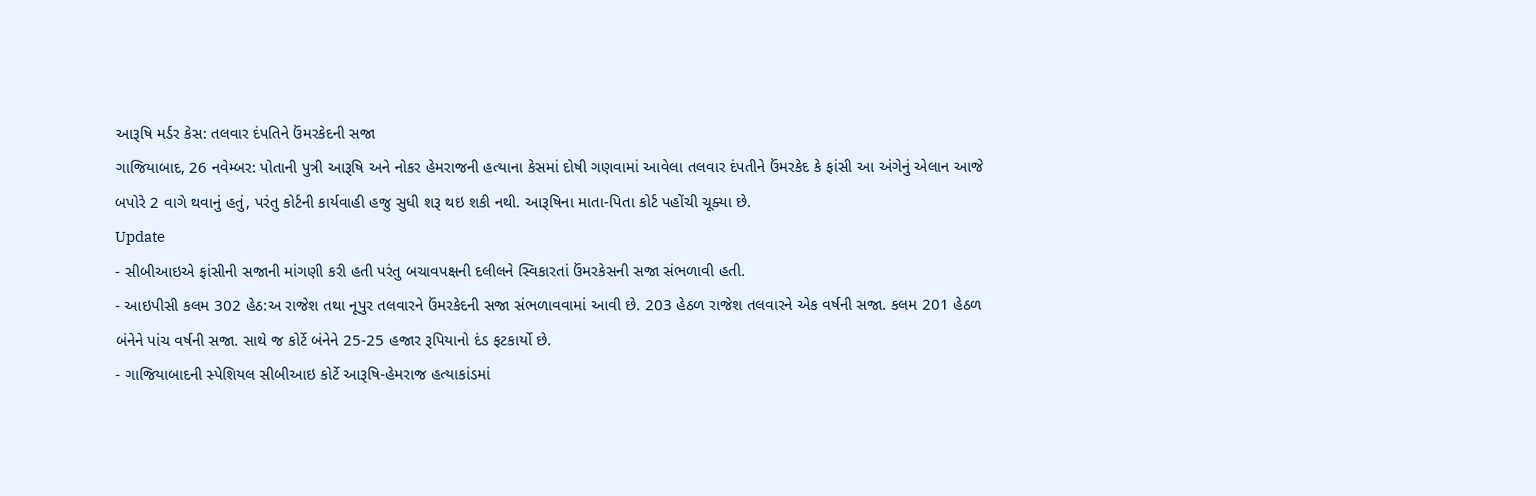આરૂષિ મર્ડર કેસ: તલવાર દંપતિને ઉંમરકેદની સજા
ગાજિયાબાદ, 26 નવેમ્બર: પોતાની પુત્રી આરૂષિ અને નોકર હેમરાજની હત્યાના કેસમાં દોષી ગણવામાં આવેલા તલવાર દંપતીને ઉંમરકેદ કે ફાંસી આ અંગેનું એલાન આજે બપોરે 2 વાગે થવાનું હતું, પરંતુ કોર્ટની કાર્યવાહી હજુ સુધી શરૂ થઇ શકી નથી. આરૂષિના માતા-પિતા કોર્ટ પહોંચી ચૂક્યા છે.
Update
- સીબીઆઇએ ફાંસીની સજાની માંગણી કરી હતી પરંતુ બચાવપક્ષની દલીલને સ્વિકારતાં ઉંમરકેસની સજા સંભળાવી હતી.
- આઇપીસી કલમ 302 હેઠ:અ રાજેશ તથા નૂપુર તલવારને ઉંમરકેદની સજા સંભળાવવામાં આવી છે. 203 હેઠળ રાજેશ તલવારને એક વર્ષની સજા. કલમ 201 હેઠળ બંનેને પાંચ વર્ષની સજા. સાથે જ કોર્ટે બંનેને 25-25 હજાર રૂપિયાનો દંડ ફટકાર્યો છે.
- ગાજિયાબાદની સ્પેશિયલ સીબીઆઇ કોર્ટે આરૂષિ-હેમરાજ હત્યાકાંડમાં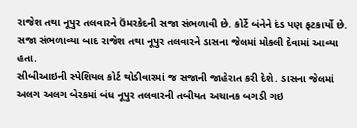રાજેશ તથા નૂપુર તલવારને ઉંમરકેદની સજા સંભળાવી છે. કોર્ટે બંનેને દંડ પણ ફટકાર્યો છે. સજા સંભળાવ્યા બાદ રાજેશ તથા નૂપુર તલવારને ડાસના જેલમાં મોકલી દેવામાં આવ્યા હતા.
સીબીઆઇની સ્પેશિયલ કોર્ટ થોડીવારમાં જ સજાની જાહેરાત કરી દેશે. ડાસના જેલમાં અલગ અલગ બેરકમાં બંધ નૂપુર તલવારની તબીયત અચાનક બગડી ગઇ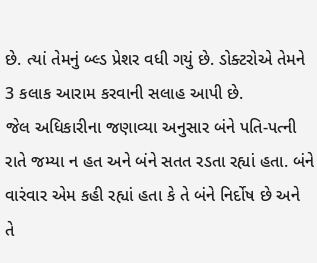છે. ત્યાં તેમનું બ્લ્ડ પ્રેશર વધી ગયું છે. ડોક્ટરોએ તેમને 3 કલાક આરામ કરવાની સલાહ આપી છે.
જેલ અધિકારીના જણાવ્યા અનુસાર બંને પતિ-પત્ની રાતે જમ્યા ન હત અને બંને સતત રડતા રહ્યાં હતા. બંને વારંવાર એમ કહી રહ્યાં હતા કે તે બંને નિર્દોષ છે અને તે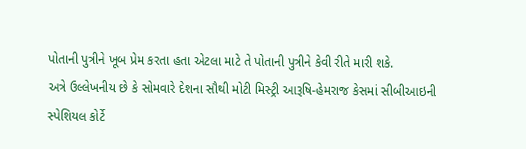પોતાની પુત્રીને ખૂબ પ્રેમ કરતા હતા એટલા માટે તે પોતાની પુત્રીને કેવી રીતે મારી શકે.
અત્રે ઉલ્લેખનીય છે કે સોમવારે દેશના સૌથી મોટી મિસ્ટ્રી આરૂષિ-હેમરાજ કેસમાં સીબીઆઇની સ્પેશિયલ કોર્ટે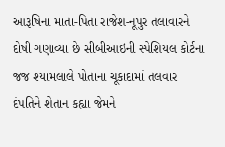આરૂષિના માતા-પિતા રાજેશ-નૂપુર તલાવારને દોષી ગણાવ્યા છે સીબીઆઇની સ્પેશિયલ કોર્ટના જજ શ્યામલાલે પોતાના ચૂકાદામાં તલવાર દંપતિને શેતાન કહ્યા જેમને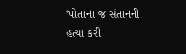'પોતાના જ સંતાનની હત્યા કરી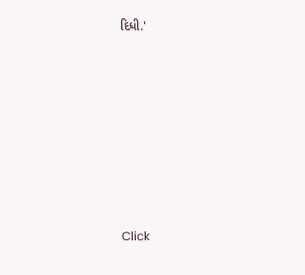દિધી.'












Click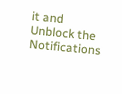it and Unblock the Notifications